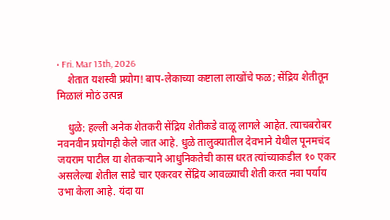• Fri. Mar 13th, 2026
    शेतात यशस्वी प्रयोग! बाप-लेकाच्या कष्टाला लाखोंचे फळ; सेंद्रिय शेतीतून मिळालं मोठं उत्पन्न

    धुळे: हल्ली अनेक शेतकरी सेंद्रिय शेतीकडे वाळू लागले आहेत. त्याचबरोबर नवनवीन प्रयोगही केले जात आहे. धुळे तालुक्यातील देवभाने येथील पूनमचंद जयराम पाटील या शेतकऱ्याने आधुनिकतेची कास धरत त्यांच्याकडील १० एकर असलेल्या शेतील साडे चार एकरवर सेंद्रिय आवळ्याची शेती करत नवा पर्याय उभा केला आहे. यंदा या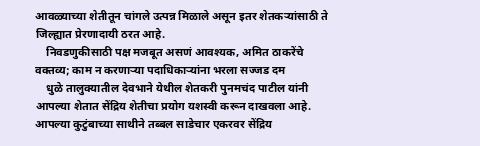आवळ्याच्या शेतीतून चांगले उत्पन्न मिळाले असून इतर शेतकऱ्यांसाठी ते जिल्ह्यात प्रेरणादायी ठरत आहे.
    निवडणुकीसाठी पक्ष मजबूत असणं आवश्यक, अमित ठाकरेंचे वक्तव्य; काम न करणाऱ्या पदाधिकाऱ्यांना भरला सज्जड दम
    धुळे तालुक्यातील देवभाने येथील शेतकरी पुनमचंद पाटील यांनी आपल्या शेतात सेंद्रिय शेतीचा प्रयोग यशस्वी करून दाखवला आहे. आपल्या कुटुंबाच्या साथीने तब्बल साडेचार एकरवर सेंद्रिय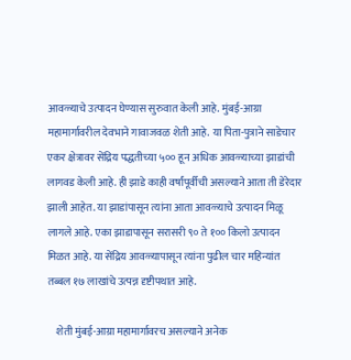आवळ्याचे उत्पादन घेण्यास सुरुवात केली आहे. मुंबई-आग्रा महामार्गावरील देवभाने गावाजवळ शेती आहे. या पिता-पुत्राने साडेचार एकर क्षेत्रावर सेंद्रिय पद्धतीच्या ५०० हून अधिक आवळ्याच्या झाडांची लागवड केली आहे. ही झाडे काही वर्षांपूर्वीची असल्याने आता ती डेरेदार झाली आहेत. या झाडांपासून त्यांना आता आवळ्याचे उत्पादन मिळू लागले आहे. एका झाडापासून सरासरी ९० ते १०० किलो उत्पादन मिळत आहे. या सेंद्रिय आवळ्यापासून त्यांना पुढील चार महिन्यांत तब्बल १७ लाखांचे उत्पन्न दृष्टीपथात आहे.

    शेती मुंबई-आग्रा महामार्गावरच असल्याने अनेक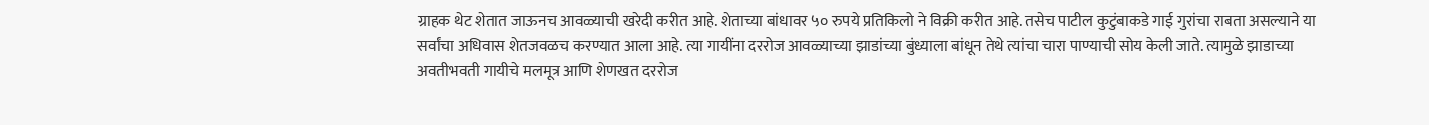ग्राहक थेट शेतात जाऊनच आवळ्याची खरेदी करीत आहे. शेताच्या बांधावर ५० रुपये प्रतिकिलो ने विक्री करीत आहे. तसेच पाटील कुटुंबाकडे गाई गुरांचा राबता असल्याने या सर्वांचा अधिवास शेतजवळच करण्यात आला आहे. त्या गायींना दररोज आवळ्याच्या झाडांच्या बुंध्याला बांधून तेथे त्यांचा चारा पाण्याची सोय केली जाते. त्यामुळे झाडाच्या अवतीभवती गायीचे मलमूत्र आणि शेणखत दररोज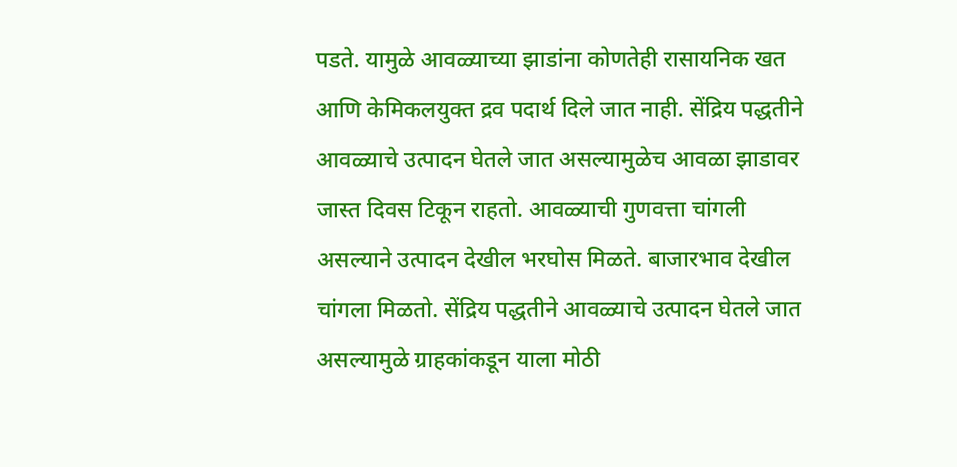पडते. यामुळे आवळ्याच्या झाडांना कोणतेही रासायनिक खत आणि केमिकलयुक्त द्रव पदार्थ दिले जात नाही. सेंद्रिय पद्धतीने आवळ्याचे उत्पादन घेतले जात असल्यामुळेच आवळा झाडावर जास्त दिवस टिकून राहतो. आवळ्याची गुणवत्ता चांगली असल्याने उत्पादन देखील भरघोस मिळते. बाजारभाव देखील चांगला मिळतो. सेंद्रिय पद्धतीने आवळ्याचे उत्पादन घेतले जात असल्यामुळे ग्राहकांकडून याला मोठी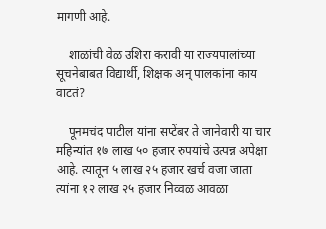मागणी आहे.

    शाळांची वेळ उशिरा करावी या राज्यपालांच्या सूचनेबाबत विद्यार्थी, शिक्षक अन् पालकांना काय वाटतं?

    पूनमचंद पाटील यांना सप्टेंबर ते जानेवारी या चार महिन्यांत १७ लाख ५० हजार रुपयांचे उत्पन्न अपेक्षा आहे. त्यातून ५ लाख २५ हजार खर्च वजा जाता त्यांना १२ लाख २५ हजार निव्वळ आवळा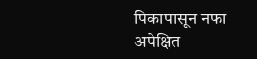पिकापासून नफा अपेक्षित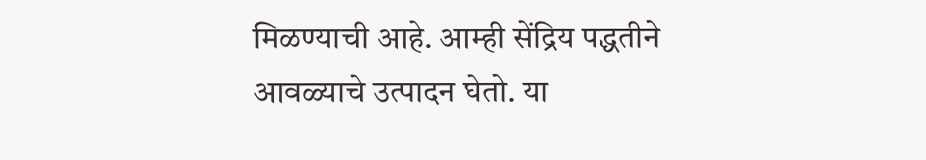मिळण्याची आहे. आम्ही सेंद्रिय पद्धतीने आवळ्याचे उत्पादन घेतो. या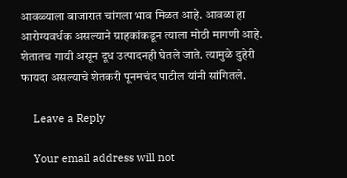आवळ्याला बाजारात चांगला भाव मिळत आहे. आवळा हा आरोग्यवर्धक असल्याने ग्राहकांकडून त्याला मोठी मागणी आहे. शेतातच गायी असून दूध उत्पादनही घेतले जाते. त्यामुळे दुहेरी फायदा असल्याचे शेतकरी पूनमचंद पाटील यांनी सांगितले.

    Leave a Reply

    Your email address will not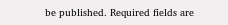be published. Required fields are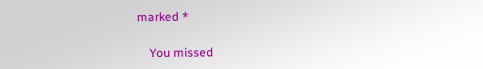marked *

    You missed